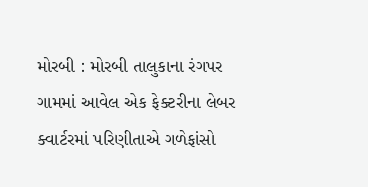મોરબી : મોરબી તાલુકાના રંગપર ગામમાં આવેલ એક ફેક્ટરીના લેબર ક્વાર્ટરમાં પરિણીતાએ ગળેફાંસો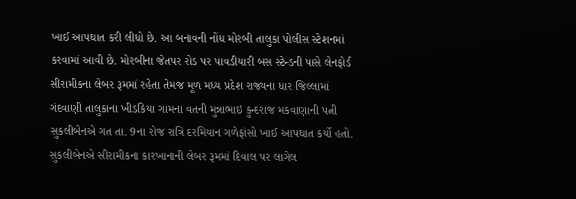ખાઈ આપઘાત કરી લીધો છે. આ બનાવની નોંધ મોરબી તાલુકા પોલીસ સ્ટેશનમાં કરવામાં આવી છે. મોરબીના જેતપર રોડ પર પાવડીયારી બસ સ્ટેન્ડની પાસે લેનફોર્ડ સીરામીકના લેબર રૂમમાં રહેતા તેમજ મૂળ મધ્ય પ્રદેશ રાજ્યના ધાર જિલ્લામાં ગંદવાણી તાલુકાના ખીડકિયા ગામના વતની મુન્નાભાઇ કુન્દરાજ મકવાણાની પત્ની સુકલીબેનએ ગત તા. 9ના રોજ રાત્રિ દરમિયાન ગળેફાંસો ખાઈ આપઘાત કર્યો હતો. સુકલીબેનએ સીરામીકના કારખાનાની લેબર રૂમમાં દિવાલ પર લાગેલ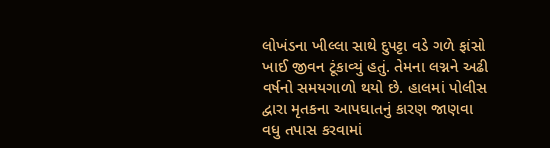લોખંડના ખીલ્લા સાથે દુપટ્ટા વડે ગળે ફાંસો ખાઈ જીવન ટૂંકાવ્યું હતું. તેમના લગ્નને અઢી વર્ષનો સમયગાળો થયો છે. હાલમાં પોલીસ દ્વારા મૃતકના આપઘાતનું કારણ જાણવા વધુ તપાસ કરવામાં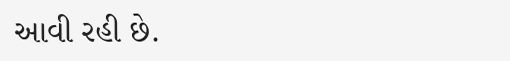આવી રહી છે.